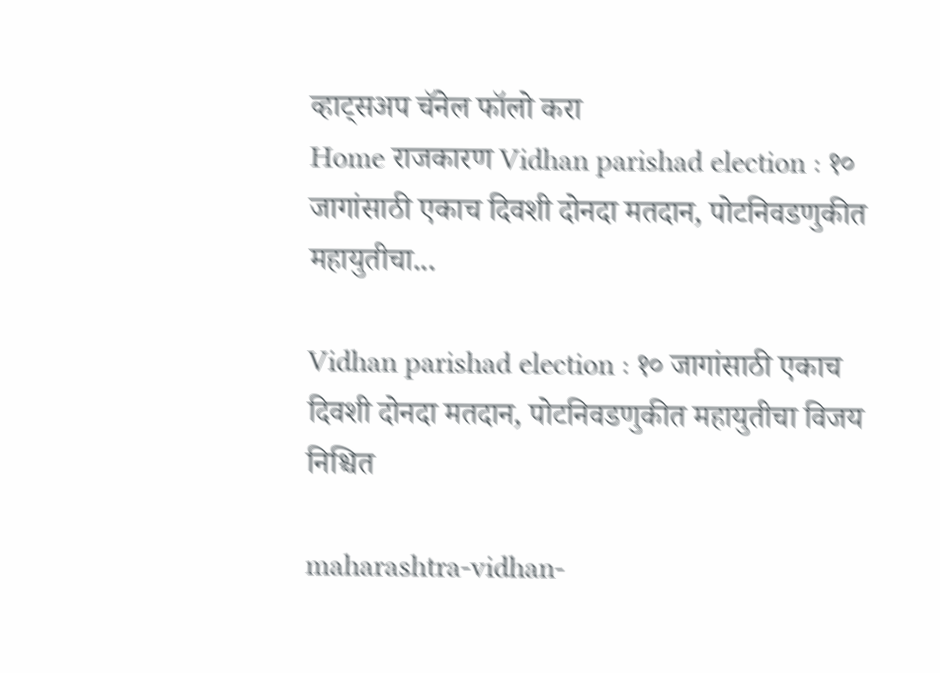व्हाट्सअप चॅनेल फॉलो करा
Home राजकारण Vidhan parishad election : १० जागांसाठी एकाच दिवशी दोनदा मतदान, पोटनिवडणुकीत महायुतीचा...

Vidhan parishad election : १० जागांसाठी एकाच दिवशी दोनदा मतदान, पोटनिवडणुकीत महायुतीचा विजय निश्चित

maharashtra-vidhan-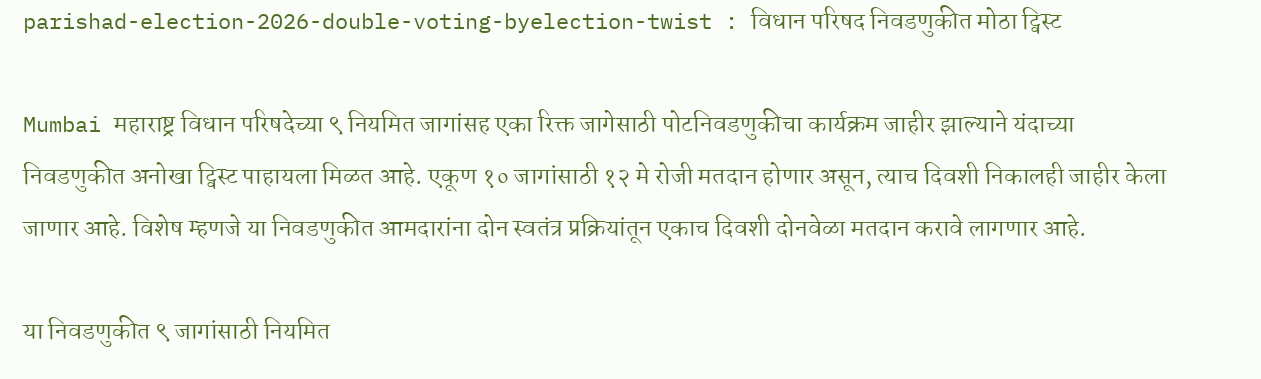parishad-election-2026-double-voting-byelection-twist : विधान परिषद निवडणुकीत मोठा ट्विस्ट

Mumbai महाराष्ट्र विधान परिषदेच्या ९ नियमित जागांसह एका रिक्त जागेसाठी पोटनिवडणुकीचा कार्यक्रम जाहीर झाल्याने यंदाच्या निवडणुकीत अनोखा ट्विस्ट पाहायला मिळत आहे. एकूण १० जागांसाठी १२ मे रोजी मतदान होणार असून, त्याच दिवशी निकालही जाहीर केला जाणार आहे. विशेष म्हणजे या निवडणुकीत आमदारांना दोन स्वतंत्र प्रक्रियांतून एकाच दिवशी दोनवेळा मतदान करावे लागणार आहे.

या निवडणुकीत ९ जागांसाठी नियमित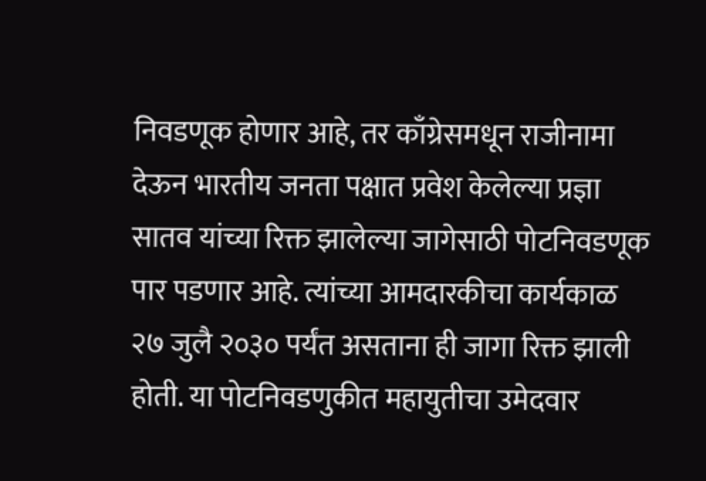निवडणूक होणार आहे, तर काँग्रेसमधून राजीनामा देऊन भारतीय जनता पक्षात प्रवेश केलेल्या प्रज्ञा सातव यांच्या रिक्त झालेल्या जागेसाठी पोटनिवडणूक पार पडणार आहे. त्यांच्या आमदारकीचा कार्यकाळ २७ जुलै २०३० पर्यंत असताना ही जागा रिक्त झाली होती. या पोटनिवडणुकीत महायुतीचा उमेदवार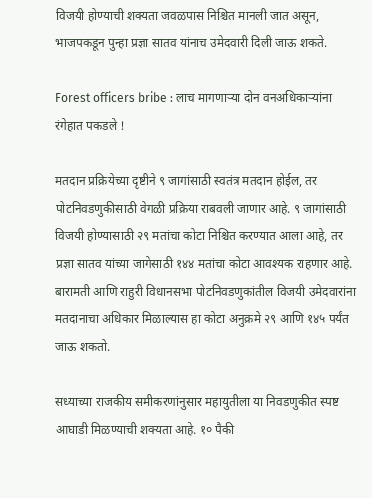विजयी होण्याची शक्यता जवळपास निश्चित मानली जात असून, भाजपकडून पुन्हा प्रज्ञा सातव यांनाच उमेदवारी दिली जाऊ शकते.

Forest officers bribe : लाच मागणाऱ्या दोन वनअधिकाऱ्यांना रंगेहात पकडले !

मतदान प्रक्रियेच्या दृष्टीने ९ जागांसाठी स्वतंत्र मतदान होईल, तर पोटनिवडणुकीसाठी वेगळी प्रक्रिया राबवली जाणार आहे. ९ जागांसाठी विजयी होण्यासाठी २९ मतांचा कोटा निश्चित करण्यात आला आहे, तर प्रज्ञा सातव यांच्या जागेसाठी १४४ मतांचा कोटा आवश्यक राहणार आहे. बारामती आणि राहुरी विधानसभा पोटनिवडणुकांतील विजयी उमेदवारांना मतदानाचा अधिकार मिळाल्यास हा कोटा अनुक्रमे २९ आणि १४५ पर्यंत जाऊ शकतो.

सध्याच्या राजकीय समीकरणांनुसार महायुतीला या निवडणुकीत स्पष्ट आघाडी मिळण्याची शक्यता आहे. १० पैकी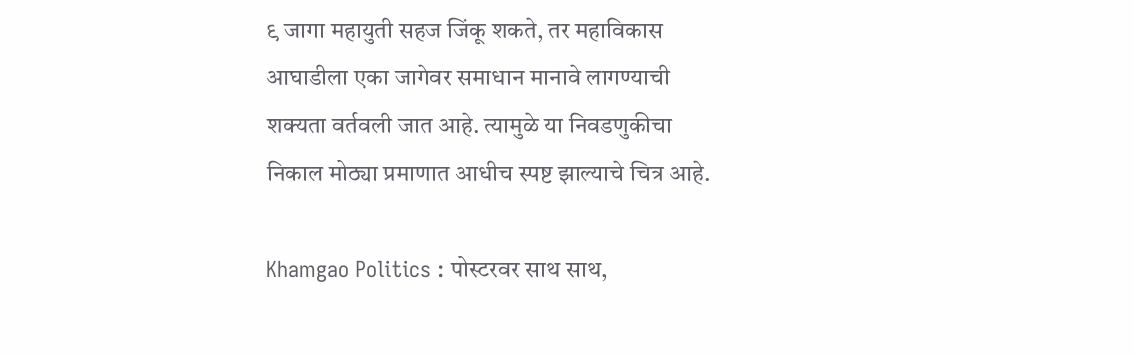९ जागा महायुती सहज जिंकू शकते, तर महाविकास आघाडीला एका जागेवर समाधान मानावे लागण्याची शक्यता वर्तवली जात आहे. त्यामुळे या निवडणुकीचा निकाल मोठ्या प्रमाणात आधीच स्पष्ट झाल्याचे चित्र आहे.

Khamgao Politics : पोस्टरवर साथ साथ,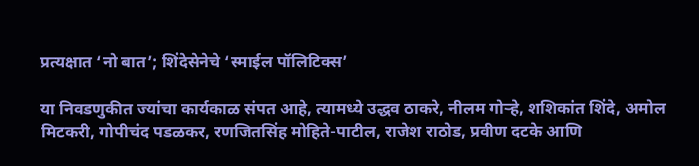प्रत्यक्षात ‘नो बात’; शिंदेसेनेचे ‘स्माईल पॉलिटिक्स’

या निवडणुकीत ज्यांचा कार्यकाळ संपत आहे, त्यामध्ये उद्धव ठाकरे, नीलम गोऱ्हे, शशिकांत शिंदे, अमोल मिटकरी, गोपीचंद पडळकर, रणजितसिंह मोहिते-पाटील, राजेश राठोड, प्रवीण दटके आणि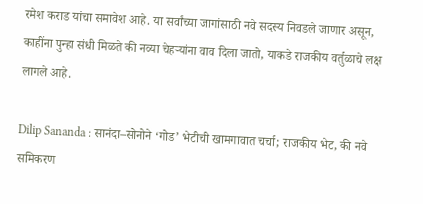रमेश कराड यांचा समावेश आहे. या सर्वांच्या जागांसाठी नवे सदस्य निवडले जाणार असून, काहींना पुन्हा संधी मिळते की नव्या चेहऱ्यांना वाव दिला जातो, याकडे राजकीय वर्तुळाचे लक्ष लागले आहे.

Dilip Sananda : सानंदा–सोनोने ‘गोड’ भेटीची खामगावात चर्चा; राजकीय भेट, की नवे समिकरण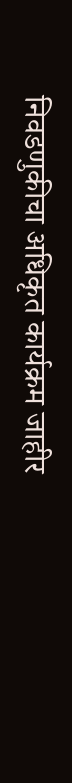निवडणुकीचा अधिकृत कार्यक्रम जाहीर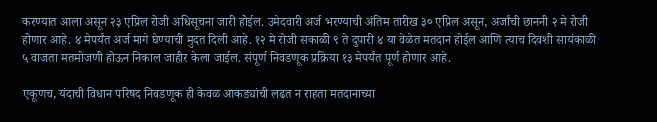करण्यात आला असून २३ एप्रिल रोजी अधिसूचना जारी होईल. उमेदवारी अर्ज भरण्याची अंतिम तारीख ३० एप्रिल असून, अर्जांची छाननी २ मे रोजी होणार आहे. ४ मेपर्यंत अर्ज मागे घेण्याची मुदत दिली आहे. १२ मे रोजी सकाळी ९ ते दुपारी ४ या वेळेत मतदान होईल आणि त्याच दिवशी सायंकाळी ५ वाजता मतमोजणी होऊन निकाल जाहीर केला जाईल. संपूर्ण निवडणूक प्रक्रिया १३ मेपर्यंत पूर्ण होणार आहे.

एकूणच, यंदाची विधान परिषद निवडणूक ही केवळ आकड्यांची लढत न राहता मतदानाच्या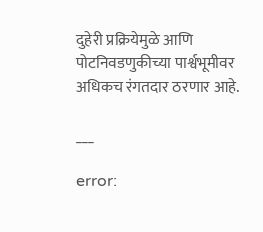दुहेरी प्रक्रियेमुळे आणि पोटनिवडणुकीच्या पार्श्वभूमीवर अधिकच रंगतदार ठरणार आहे.

___

error: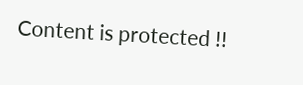Content is protected !!